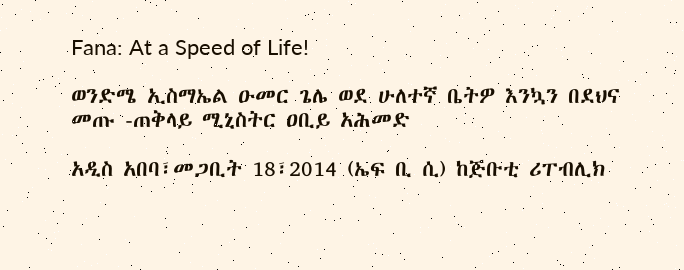Fana: At a Speed of Life!

ወንድሜ ኢስማኤል ዑመር ጌሌ ወደ ሁለተኛ ቤትዎ እንኳን በደህና መጡ -ጠቅላይ ሚኒስትር ዐቢይ አሕመድ

አዲስ አበባ፣መጋቢት 18፣2014 (ኤፍ ቢ ሲ) ከጅቡቲ ሪፐብሊክ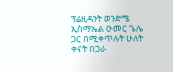ፕሬዚዳንት ወንድሜ ኢስማኤል ዑመር ጌሌ ጋር በሚቀጥሉት ሁለት ቀናት በጋራ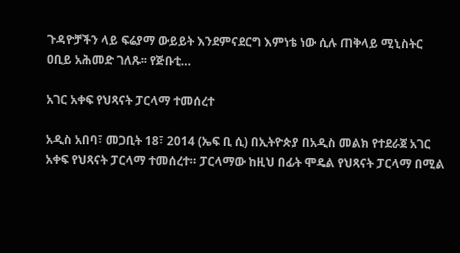ጉዳዮቻችን ላይ ፍሬያማ ውይይት እንደምናደርግ እምነቴ ነው ሲሉ ጠቅላይ ሚኒስትር ዐቢይ አሕመድ ገለጹ፡፡ የጅቡቲ…

አገር አቀፍ የህጻናት ፓርላማ ተመሰረተ

አዲስ አበባ፣ መጋቢት 18፣ 2014 (ኤፍ ቢ ሲ) በኢትዮጵያ በአዲስ መልክ የተደራጀ አገር አቀፍ የህጻናት ፓርላማ ተመሰረተ። ፓርላማው ከዚህ በፊት ሞዴል የህጻናት ፓርላማ በሚል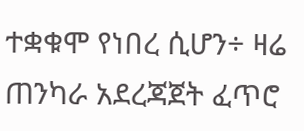ተቋቁሞ የነበረ ሲሆን÷ ዛሬ ጠንካራ አደረጃጀት ፈጥሮ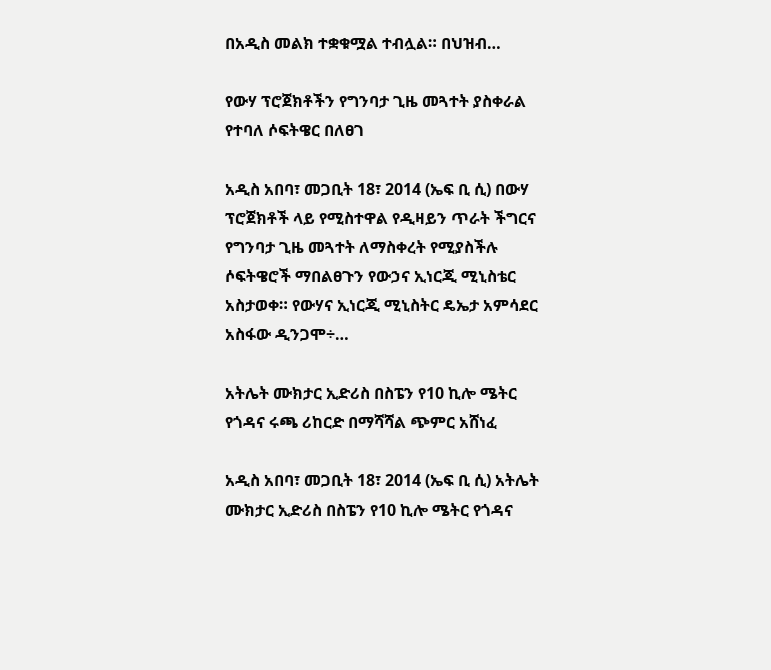በአዲስ መልክ ተቋቁሟል ተብሏል። በህዝብ…

የውሃ ፕሮጀክቶችን የግንባታ ጊዜ መጓተት ያስቀራል የተባለ ሶፍትዌር በለፀገ

አዲስ አበባ፣ መጋቢት 18፣ 2014 (ኤፍ ቢ ሲ) በውሃ ፕሮጀክቶች ላይ የሚስተዋል የዲዛይን ጥራት ችግርና የግንባታ ጊዜ መጓተት ለማስቀረት የሚያስችሉ ሶፍትዌሮች ማበልፀጉን የውኃና ኢነርጂ ሚኒስቴር አስታወቀ። የውሃና ኢነርጂ ሚኒስትር ዴኤታ አምሳደር አስፋው ዲንጋሞ÷…

አትሌት ሙክታር ኢድሪስ በስፔን የ10 ኪሎ ሜትር የጎዳና ሩጫ ሪከርድ በማሻሻል ጭምር አሸነፈ

አዲስ አበባ፣ መጋቢት 18፣ 2014 (ኤፍ ቢ ሲ) አትሌት ሙክታር ኢድሪስ በስፔን የ10 ኪሎ ሜትር የጎዳና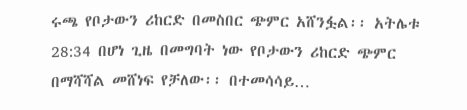ሩጫ የቦታውን ሪከርድ በመስበር ጭምር አሸንፏል፡፡ አትሌቱ 28:34 በሆነ ጊዜ በመግባት ነው የቦታውን ሪከርድ ጭምር በማሻሻል መሸነፍ የቻለው፡፡ በተመሳሳይ…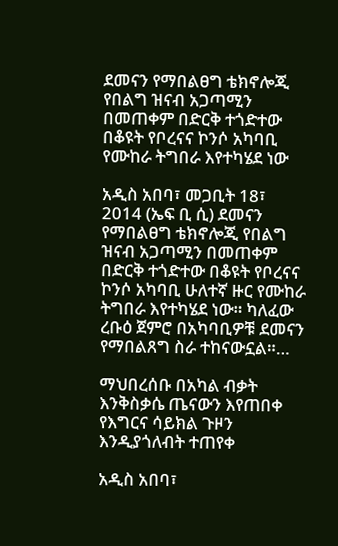ደመናን የማበልፀግ ቴክኖሎጂ የበልግ ዝናብ አጋጣሚን በመጠቀም በድርቅ ተጎድተው በቆዩት የቦረናና ኮንሶ አካባቢ የሙከራ ትግበራ እየተካሄደ ነው

አዲስ አበባ፣ መጋቢት 18፣ 2014 (ኤፍ ቢ ሲ) ደመናን የማበልፀግ ቴክኖሎጂ የበልግ ዝናብ አጋጣሚን በመጠቀም በድርቅ ተጎድተው በቆዩት የቦረናና ኮንሶ አካባቢ ሁለተኛ ዙር የሙከራ ትግበራ እየተካሄደ ነው። ካለፈው ረቡዕ ጀምሮ በአካባቢዎቹ ደመናን የማበልጸግ ስራ ተከናውኗል።…

ማህበረሰቡ በአካል ብቃት እንቅስቃሴ ጤናውን እየጠበቀ የእግርና ሳይክል ጉዞን እንዲያጎለብት ተጠየቀ

አዲስ አበባ፣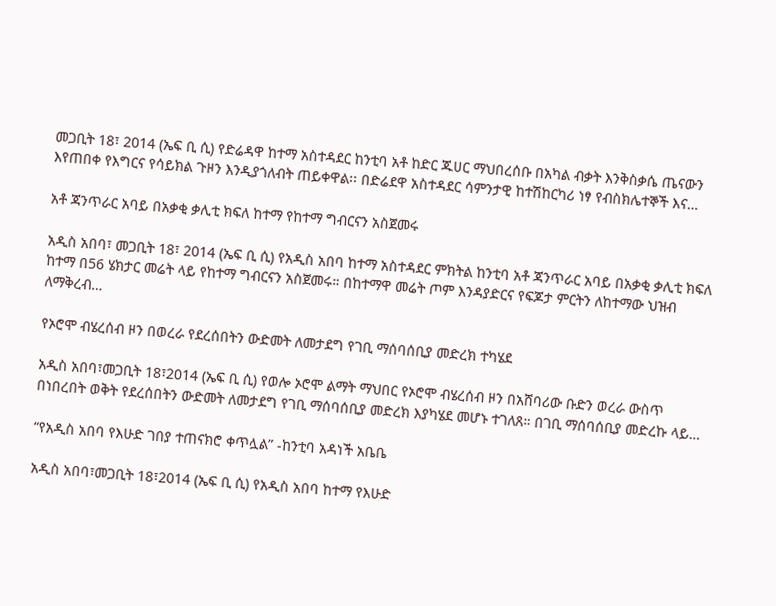መጋቢት 18፣ 2014 (ኤፍ ቢ ሲ) የድሬዳዋ ከተማ አስተዳደር ከንቲባ አቶ ከድር ጁሀር ማህበረሰቡ በአካል ብቃት እንቅስቃሴ ጤናውን እየጠበቀ የእግርና የሳይክል ጉዞን እንዲያጎለብት ጠይቀዋል፡፡ በድሬደዋ አስተዳደር ሳምንታዊ ከተሽከርካሪ ነፃ የብስክሌተኞች እና…

አቶ ጃንጥራር አባይ በአቃቂ ቃሊቲ ክፍለ ከተማ የከተማ ግብርናን አስጀመሩ

አዲስ አበባ፣ መጋቢት 18፣ 2014 (ኤፍ ቢ ሲ) የአዲስ አበባ ከተማ አስተዳደር ምክትል ከንቲባ አቶ ጃንጥራር አባይ በአቃቂ ቃሊቲ ክፍለ ከተማ በ56 ሄክታር መሬት ላይ የከተማ ግብርናን አስጀመሩ። በከተማዋ መሬት ጦም እንዳያድርና የፍጆታ ምርትን ለከተማው ህዝብ ለማቅረብ…

የኦሮሞ ብሄረሰብ ዞን በወረራ የደረሰበትን ውድመት ለመታደግ የገቢ ማሰባሰቢያ መድረክ ተካሄደ

አዲስ አበባ፣መጋቢት 18፣2014 (ኤፍ ቢ ሲ) የወሎ ኦሮሞ ልማት ማህበር የኦሮሞ ብሄረሰብ ዞን በአሸባሪው ቡድን ወረራ ውስጥ በነበረበት ወቅት የደረሰበትን ውድመት ለመታደግ የገቢ ማሰባሰቢያ መድረክ እያካሄደ መሆኑ ተገለጸ። በገቢ ማሰባሰቢያ መድረኩ ላይ…

“የአዲስ አበባ የእሁድ ገበያ ተጠናክሮ ቀጥሏል” -ከንቲባ አዳነች አቤቤ

አዲስ አበባ፣መጋቢት 18፣2014 (ኤፍ ቢ ሲ) የአዲስ አበባ ከተማ የእሁድ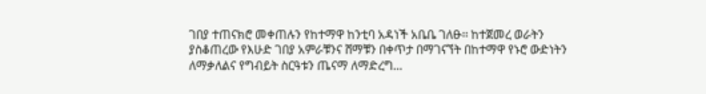ገበያ ተጠናክሮ መቀጠሉን የከተማዋ ከንቲባ አዳነች አቤቤ ገለፁ፡፡ ከተጀመረ ወራትን ያስቆጠረው የእሁድ ገበያ አምራቹንና ሸማቹን በቀጥታ በማገናኘት በከተማዋ የኑሮ ውድነትን ለማቃለልና የግብይት ስርዓቱን ጤናማ ለማድረግ…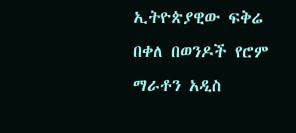ኢትዮጵያዊው ፍቅሬ በቀለ በወንዶች የሮም ማራቶን አዲስ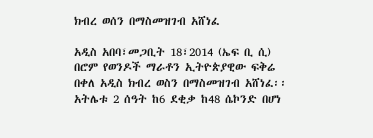ክብረ ወሰን በማስመዝገብ አሸነፈ

አዲስ አበባ፣መጋቢት 18፣2014 (ኤፍ ቢ ሲ) በሮም የወንዶች ማራቶን ኢትዮጵያዊው ፍቅሬ በቀለ አዲስ ክብረ ወስን በማስመዝገብ አሸነፈ፡፡ አትሌቱ 2 ሰዓት ከ6 ደቂቃ ከ48 ሴኮንድ በሆነ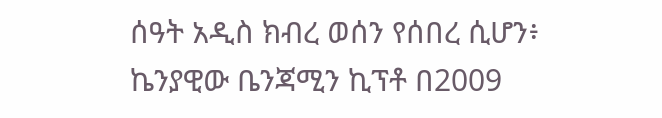ሰዓት አዲስ ክብረ ወሰን የሰበረ ሲሆን፥ ኬንያዊው ቤንጃሚን ኪፕቶ በ2009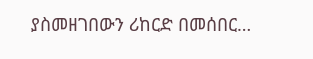ያስመዘገበውን ሪከርድ በመሰበር…